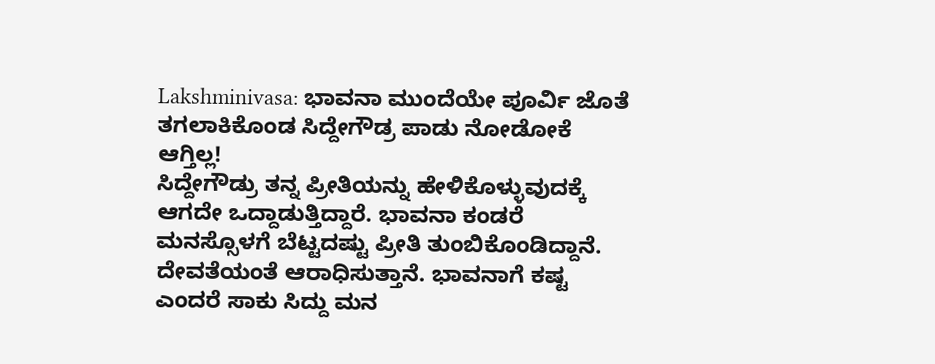Lakshminivasa: ಭಾವನಾ ಮುಂದೆಯೇ ಪೂರ್ವಿ ಜೊತೆ ತಗಲಾಕಿಕೊಂಡ ಸಿದ್ದೇಗೌಡ್ರ ಪಾಡು ನೋಡೋಕೆ ಆಗ್ತಿಲ್ಲ!
ಸಿದ್ದೇಗೌಡ್ರು ತನ್ನ ಪ್ರೀತಿಯನ್ನು ಹೇಳಿಕೊಳ್ಳುವುದಕ್ಕೆ ಆಗದೇ ಒದ್ದಾಡುತ್ತಿದ್ದಾರೆ. ಭಾವನಾ ಕಂಡರೆ ಮನಸ್ಸೊಳಗೆ ಬೆಟ್ಟದಷ್ಟು ಪ್ರೀತಿ ತುಂಬಿಕೊಂಡಿದ್ದಾನೆ. ದೇವತೆಯಂತೆ ಆರಾಧಿಸುತ್ತಾನೆ. ಭಾವನಾಗೆ ಕಷ್ಟ ಎಂದರೆ ಸಾಕು ಸಿದ್ದು ಮನ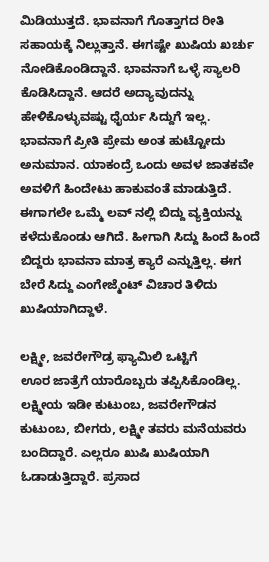ಮಿಡಿಯುತ್ತದೆ. ಭಾವನಾಗೆ ಗೊತ್ತಾಗದ ರೀತಿ ಸಹಾಯಕ್ಕೆ ನಿಲ್ಲುತ್ತಾನೆ. ಈಗಷ್ಟೇ ಖುಷಿಯ ಖರ್ಚು ನೋಡಿಕೊಂಡಿದ್ದಾನೆ. ಭಾವನಾಗೆ ಒಳ್ಳೆ ಸ್ಯಾಲರಿ ಕೊಡಿಸಿದ್ದಾನೆ. ಆದರೆ ಅದ್ಯಾವುದನ್ನು ಹೇಳಿಕೊಳ್ಳುವಷ್ಟು ಧೈರ್ಯ ಸಿದ್ದುಗೆ ಇಲ್ಲ.
ಭಾವನಾಗೆ ಪ್ರೀತಿ ಪ್ರೇಮ ಅಂತ ಹುಟ್ಟೋದು ಅನುಮಾನ. ಯಾಕಂದ್ರೆ ಒಂದು ಅವಳ ಜಾತಕವೇ ಅವಳಿಗೆ ಹಿಂದೇಟು ಹಾಕುವಂತೆ ಮಾಡುತ್ತಿದೆ. ಈಗಾಗಲೇ ಒಮ್ಮೆ ಲವ್ ನಲ್ಲಿ ಬಿದ್ದು ವ್ಯಕ್ತಿಯನ್ನು ಕಳೆದುಕೊಂಡು ಆಗಿದೆ. ಹೀಗಾಗಿ ಸಿದ್ದು ಹಿಂದೆ ಹಿಂದೆ ಬಿದ್ದರು ಭಾವನಾ ಮಾತ್ರ ಕ್ಯಾರೆ ಎನ್ನುತ್ತಿಲ್ಲ. ಈಗ ಬೇರೆ ಸಿದ್ದು ಎಂಗೇಜ್ಮೆಂಟ್ ವಿಚಾರ ತಿಳಿದು ಖುಷಿಯಾಗಿದ್ದಾಳೆ.

ಲಕ್ಷ್ಮೀ, ಜವರೇಗೌಡ್ರ ಫ್ಯಾಮಿಲಿ ಒಟ್ಟಿಗೆ
ಊರ ಜಾತ್ರೆಗೆ ಯಾರೊಬ್ಬರು ತಪ್ಪಿಸಿಕೊಂಡಿಲ್ಲ. ಲಕ್ಷ್ಮೀಯ ಇಡೀ ಕುಟುಂಬ, ಜವರೇಗೌಡನ ಕುಟುಂಬ, ಬೀಗರು, ಲಕ್ಷ್ಮೀ ತವರು ಮನೆಯವರು ಬಂದಿದ್ದಾರೆ. ಎಲ್ಲರೂ ಖುಷಿ ಖುಷಿಯಾಗಿ ಓಡಾಡುತ್ತಿದ್ದಾರೆ. ಪ್ರಸಾದ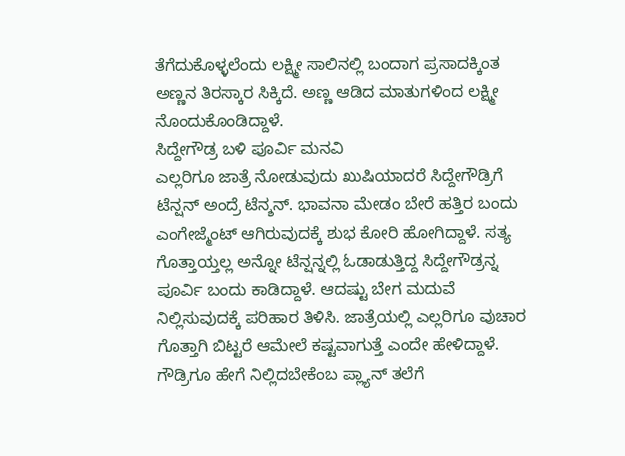ತೆಗೆದುಕೊಳ್ಳಲೆಂದು ಲಕ್ಷ್ಮೀ ಸಾಲಿನಲ್ಲಿ ಬಂದಾಗ ಪ್ರಸಾದಕ್ಕಿಂತ ಅಣ್ಣನ ತಿರಸ್ಕಾರ ಸಿಕ್ಕಿದೆ. ಅಣ್ಣ ಆಡಿದ ಮಾತುಗಳಿಂದ ಲಕ್ಷ್ಮೀ ನೊಂದುಕೊಂಡಿದ್ದಾಳೆ.
ಸಿದ್ದೇಗೌಡ್ರ ಬಳಿ ಪೂರ್ವಿ ಮನವಿ
ಎಲ್ಲರಿಗೂ ಜಾತ್ರೆ ನೋಡುವುದು ಖುಷಿಯಾದರೆ ಸಿದ್ದೇಗೌಡ್ರಿಗೆ ಟೆನ್ಷನ್ ಅಂದ್ರೆ ಟೆನ್ಶನ್. ಭಾವನಾ ಮೇಡಂ ಬೇರೆ ಹತ್ತಿರ ಬಂದು ಎಂಗೇಜ್ಮೆಂಟ್ ಆಗಿರುವುದಕ್ಕೆ ಶುಭ ಕೋರಿ ಹೋಗಿದ್ದಾಳೆ. ಸತ್ಯ ಗೊತ್ತಾಯ್ತಲ್ಲ ಅನ್ನೋ ಟೆನ್ಷನ್ನಲ್ಲಿ ಓಡಾಡುತ್ತಿದ್ದ ಸಿದ್ದೇಗೌಡ್ರನ್ನ ಪೂರ್ವಿ ಬಂದು ಕಾಡಿದ್ದಾಳೆ. ಆದಷ್ಟು ಬೇಗ ಮದುವೆ ನಿಲ್ಲಿಸುವುದಕ್ಕೆ ಪರಿಹಾರ ತಿಳಿಸಿ. ಜಾತ್ರೆಯಲ್ಲಿ ಎಲ್ಲರಿಗೂ ವುಚಾರ ಗೊತ್ತಾಗಿ ಬಿಟ್ಟರೆ ಆಮೇಲೆ ಕಷ್ಟವಾಗುತ್ತೆ ಎಂದೇ ಹೇಳಿದ್ದಾಳೆ. ಗೌಡ್ರಿಗೂ ಹೇಗೆ ನಿಲ್ಲಿದಬೇಕೆಂಬ ಪ್ಲ್ಯಾನ್ ತಲೆಗೆ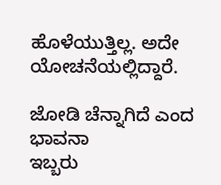ಹೊಳೆಯುತ್ತಿಲ್ಲ. ಅದೇ ಯೋಚನೆಯಲ್ಲಿದ್ದಾರೆ.

ಜೋಡಿ ಚೆನ್ನಾಗಿದೆ ಎಂದ ಭಾವನಾ
ಇಬ್ಬರು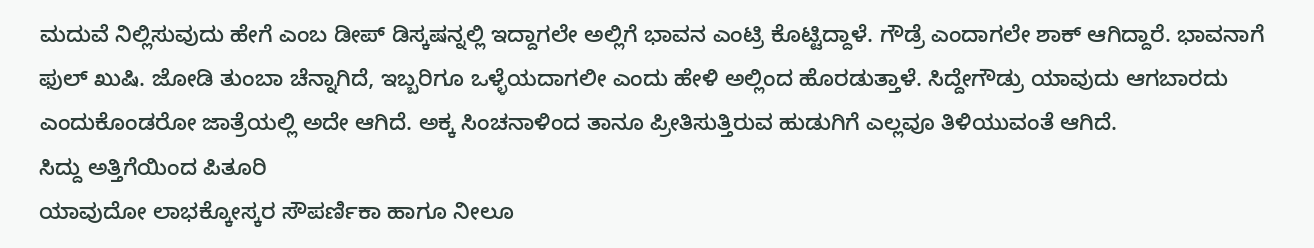ಮದುವೆ ನಿಲ್ಲಿಸುವುದು ಹೇಗೆ ಎಂಬ ಡೀಪ್ ಡಿಸ್ಕಷನ್ನಲ್ಲಿ ಇದ್ದಾಗಲೇ ಅಲ್ಲಿಗೆ ಭಾವನ ಎಂಟ್ರಿ ಕೊಟ್ಟಿದ್ದಾಳೆ. ಗೌಡ್ರೆ ಎಂದಾಗಲೇ ಶಾಕ್ ಆಗಿದ್ದಾರೆ. ಭಾವನಾಗೆ ಫುಲ್ ಖುಷಿ. ಜೋಡಿ ತುಂಬಾ ಚೆನ್ನಾಗಿದೆ, ಇಬ್ಬರಿಗೂ ಒಳ್ಳೆಯದಾಗಲೀ ಎಂದು ಹೇಳಿ ಅಲ್ಲಿಂದ ಹೊರಡುತ್ತಾಳೆ. ಸಿದ್ದೇಗೌಡ್ರು ಯಾವುದು ಆಗಬಾರದು ಎಂದುಕೊಂಡರೋ ಜಾತ್ರೆಯಲ್ಲಿ ಅದೇ ಆಗಿದೆ. ಅಕ್ಕ ಸಿಂಚನಾಳಿಂದ ತಾನೂ ಪ್ರೀತಿಸುತ್ತಿರುವ ಹುಡುಗಿಗೆ ಎಲ್ಲವೂ ತಿಳಿಯುವಂತೆ ಆಗಿದೆ.
ಸಿದ್ದು ಅತ್ತಿಗೆಯಿಂದ ಪಿತೂರಿ
ಯಾವುದೋ ಲಾಭಕ್ಕೋಸ್ಕರ ಸೌಪರ್ಣಿಕಾ ಹಾಗೂ ನೀಲೂ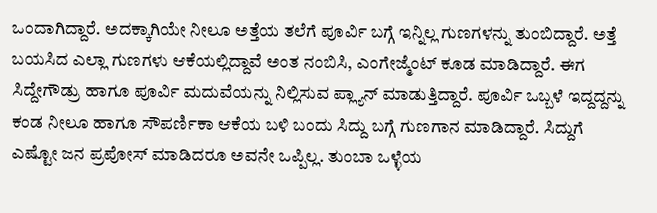ಒಂದಾಗಿದ್ದಾರೆ. ಅದಕ್ಕಾಗಿಯೇ ನೀಲೂ ಅತ್ತೆಯ ತಲೆಗೆ ಪೂರ್ವಿ ಬಗ್ಗೆ ಇನ್ನಿಲ್ಲ ಗುಣಗಳನ್ನು ತುಂಬಿದ್ದಾರೆ. ಅತ್ತೆ ಬಯಸಿದ ಎಲ್ಲಾ ಗುಣಗಳು ಆಕೆಯಲ್ಲಿದ್ದಾವೆ ಅಂತ ನಂಬಿಸಿ, ಎಂಗೇಜ್ಮೆಂಟ್ ಕೂಡ ಮಾಡಿದ್ದಾರೆ. ಈಗ ಸಿದ್ದೇಗೌಡ್ರು ಹಾಗೂ ಪೂರ್ವಿ ಮದುವೆಯನ್ನು ನಿಲ್ಲಿಸುವ ಪ್ಲ್ಯಾನ್ ಮಾಡುತ್ತಿದ್ದಾರೆ. ಪೂರ್ವಿ ಒಬ್ಬಳೆ ಇದ್ದದ್ದನ್ನು ಕಂಡ ನೀಲೂ ಹಾಗೂ ಸೌಪರ್ಣಿಕಾ ಆಕೆಯ ಬಳಿ ಬಂದು ಸಿದ್ದು ಬಗ್ಗೆ ಗುಣಗಾನ ಮಾಡಿದ್ದಾರೆ. ಸಿದ್ದುಗೆ ಎಷ್ಟೋ ಜನ ಪ್ರಪೋಸ್ ಮಾಡಿದರೂ ಅವನೇ ಒಪ್ಪಿಲ್ಲ. ತುಂಬಾ ಒಳ್ಳೆಯ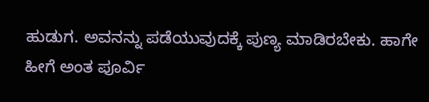ಹುಡುಗ. ಅವನನ್ನು ಪಡೆಯುವುದಕ್ಕೆ ಪುಣ್ಯ ಮಾಡಿರಬೇಕು. ಹಾಗೇ ಹೀಗೆ ಅಂತ ಪೂರ್ವಿ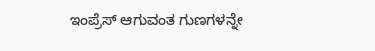ಇಂಪ್ರೆಸ್ ಆಗುವಂತ ಗುಣಗಳನ್ನೇ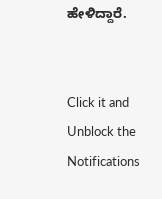ಹೇಳಿದ್ದಾರೆ.


Click it and Unblock the Notifications